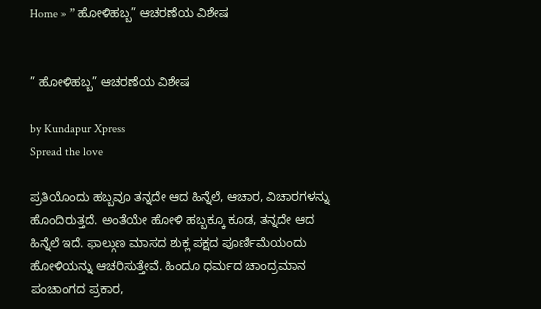Home » ” ಹೋಳಿಹಬ್ಬ” ಆಚರಣೆಯ ವಿಶೇಷ


” ಹೋಳಿಹಬ್ಬ” ಆಚರಣೆಯ ವಿಶೇಷ

by Kundapur Xpress
Spread the love

ಪ್ರತಿಯೊಂದು ಹಬ್ಬವೂ ತನ್ನದೇ ಆದ ಹಿನ್ನೆಲೆ, ಆಚಾರ, ವಿಚಾರಗಳನ್ನು ಹೊಂದಿರುತ್ತದೆ. ಅಂತೆಯೇ ಹೋಳಿ ಹಬ್ಬಕ್ಕೂ ಕೂಡ, ತನ್ನದೇ ಆದ ಹಿನ್ನೆಲೆ ಇದೆ. ಫಾಲ್ಗುಣ ಮಾಸದ ಶುಕ್ಲ ಪಕ್ಷದ ಪೂರ್ಣಿಮೆಯಂದು ಹೋಳಿಯನ್ನು ಆಚರಿಸುತ್ತೇವೆ. ಹಿಂದೂ ಧರ್ಮದ ಚಾಂದ್ರಮಾನ ಪಂಚಾಂಗದ ಪ್ರಕಾರ,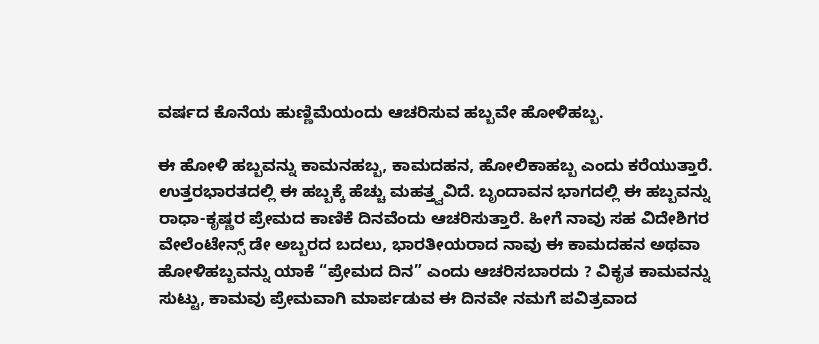ವರ್ಷದ ಕೊನೆಯ ಹುಣ್ಣಿಮೆಯಂದು ಆಚರಿಸುವ ಹಬ್ಬವೇ ಹೋಳಿಹಬ್ಬ.

ಈ ಹೋಳಿ ಹಬ್ಬವನ್ನು ಕಾಮನಹಬ್ಬ, ಕಾಮದಹನ, ಹೋಲಿಕಾಹಬ್ಬ ಎಂದು ಕರೆಯುತ್ತಾರೆ. ಉತ್ತರಭಾರತದಲ್ಲಿ ಈ ಹಬ್ಬಕ್ಕೆ ಹೆಚ್ಚು ಮಹತ್ತ್ವವಿದೆ. ಬೃಂದಾವನ ಭಾಗದಲ್ಲಿ ಈ ಹಬ್ಬವನ್ನು ರಾಧಾ-ಕೃಷ್ಣರ ಪ್ರೇಮದ ಕಾಣಿಕೆ ದಿನವೆಂದು ಆಚರಿಸುತ್ತಾರೆ. ಹೀಗೆ ನಾವು ಸಹ ವಿದೇಶಿಗರ ವೇಲೆಂಟೇನ್ಸ್ ಡೇ ಅಬ್ಬರದ ಬದಲು, ಭಾರತೀಯರಾದ ನಾವು ಈ ಕಾಮದಹನ ಅಥವಾ ಹೋಳಿಹಬ್ಬವನ್ನು ಯಾಕೆ “ಪ್ರೇಮದ ದಿನ” ಎಂದು ಆಚರಿಸಬಾರದು ? ವಿಕೃತ ಕಾಮವನ್ನು ಸುಟ್ಟು, ಕಾಮವು ಪ್ರೇಮವಾಗಿ ಮಾರ್ಪಡುವ ಈ ದಿನವೇ ನಮಗೆ ಪವಿತ್ರವಾದ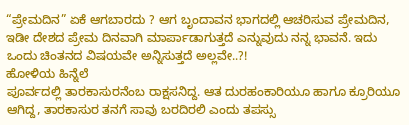“ಪ್ರೇಮದಿನ” ಏಕೆ ಆಗಬಾರದು ? ಆಗ ಬೃಂದಾವನ ಭಾಗದಲ್ಲಿ ಆಚರಿಸುವ ಪ್ರೇಮದಿನ, ಇಡೀ ದೇಶದ ಪ್ರೇಮ ದಿನವಾಗಿ ಮಾರ್ಪಾಡಾಗುತ್ತದೆ ಎನ್ನುವುದು ನನ್ನ ಭಾವನೆ. ಇದು ಒಂದು ಚಿಂತನದ ವಿಷಯವೇ ಅನ್ನಿಸುತ್ತದೆ ಅಲ್ಲವೇ..?!
ಹೋಳಿಯ ಹಿನ್ನೆಲೆ
ಪೂರ್ವದಲ್ಲಿ ತಾರಕಾಸುರನೆಂಬ ರಾಕ್ಷಸನಿದ್ದ. ಆತ ದುರಹಂಕಾರಿಯೂ ಹಾಗೂ ಕ್ರೂರಿಯೂ ಆಗಿದ್ದ, ತಾರಕಾಸುರ ತನಗೆ ಸಾವು ಬರದಿರಲಿ ಎಂದು ತಪಸ್ಸು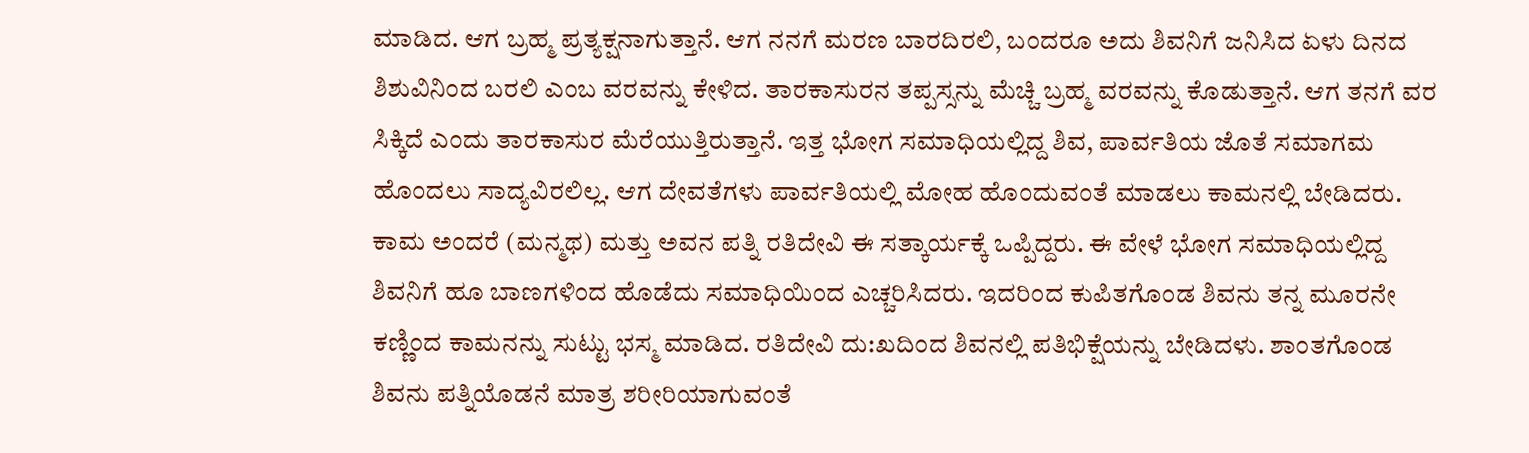ಮಾಡಿದ. ಆಗ ಬ್ರಹ್ಮ ಪ್ರತ್ಯಕ್ಷನಾಗುತ್ತಾನೆ. ಆಗ ನನಗೆ ಮರಣ ಬಾರದಿರಲಿ, ಬಂದರೂ ಅದು ಶಿವನಿಗೆ ಜನಿಸಿದ ಏಳು ದಿನದ ಶಿಶುವಿನಿಂದ ಬರಲಿ ಎಂಬ ವರವನ್ನು ಕೇಳಿದ. ತಾರಕಾಸುರನ ತಪ್ಪಸ್ಸನ್ನು ಮೆಚ್ಚಿ ಬ್ರಹ್ಮ ವರವನ್ನು ಕೊಡುತ್ತಾನೆ. ಆಗ ತನಗೆ ವರ ಸಿಕ್ಕಿದೆ ಎಂದು ತಾರಕಾಸುರ ಮೆರೆಯುತ್ತಿರುತ್ತಾನೆ. ಇತ್ತ ಭೋಗ ಸಮಾಧಿಯಲ್ಲಿದ್ದ ಶಿವ, ಪಾರ್ವತಿಯ ಜೊತೆ ಸಮಾಗಮ ಹೊಂದಲು ಸಾದ್ಯವಿರಲಿಲ್ಲ. ಆಗ ದೇವತೆಗಳು ಪಾರ್ವತಿಯಲ್ಲಿ ಮೋಹ ಹೊಂದುವಂತೆ ಮಾಡಲು ಕಾಮನಲ್ಲಿ ಬೇಡಿದರು. ಕಾಮ ಅಂದರೆ (ಮನ್ಮಥ) ಮತ್ತು ಅವನ ಪತ್ನಿ ರತಿದೇವಿ ಈ ಸತ್ಕಾರ್ಯಕ್ಕೆ ಒಪ್ಪಿದ್ದರು. ಈ ವೇಳೆ ಭೋಗ ಸಮಾಧಿಯಲ್ಲಿದ್ದ ಶಿವನಿಗೆ ಹೂ ಬಾಣಗಳಿಂದ ಹೊಡೆದು ಸಮಾಧಿಯಿಂದ ಎಚ್ಚರಿಸಿದರು. ಇದರಿಂದ ಕುಪಿತಗೊಂಡ ಶಿವನು ತನ್ನ ಮೂರನೇ ಕಣ್ಣಿಂದ ಕಾಮನನ್ನು ಸುಟ್ಟು ಭಸ್ಮ ಮಾಡಿದ. ರತಿದೇವಿ ದು:ಖದಿಂದ ಶಿವನಲ್ಲಿ ಪತಿಭಿಕ್ಷೆಯನ್ನು ಬೇಡಿದಳು. ಶಾಂತಗೊಂಡ ಶಿವನು ಪತ್ನಿಯೊಡನೆ ಮಾತ್ರ ಶರೀರಿಯಾಗುವಂತೆ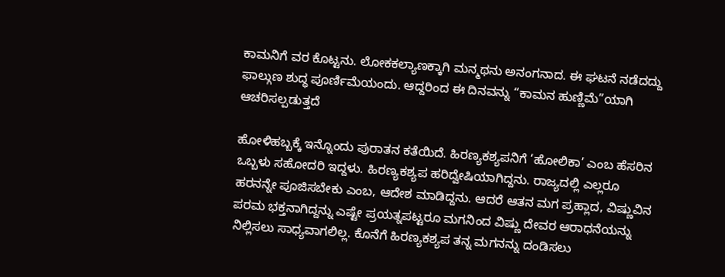ಕಾಮನಿಗೆ ವರ ಕೊಟ್ಟನು. ಲೋಕಕಲ್ಯಾಣಕ್ಕಾಗಿ ಮನ್ಮಥನು ಅನಂಗನಾದ. ಈ ಘಟನೆ ನಡೆದದ್ದು ಫಾಲ್ಗುಣ ಶುದ್ಧ ಪೂರ್ಣಿಮೆಯಂದು. ಆದ್ದರಿಂದ ಈ ದಿನವನ್ನು “ಕಾಮನ ಹುಣ್ಣಿಮೆ”ಯಾಗಿ ಆಚರಿಸಲ್ಪಡುತ್ತದೆ

ಹೋಳಿಹಬ್ಬಕ್ಕೆ ಇನ್ನೊಂದು ಪುರಾತನ ಕತೆಯಿದೆ. ಹಿರಣ್ಯಕಶ್ಯಪನಿಗೆ ‘ಹೋಲಿಕಾ’ ಎಂಬ ಹೆಸರಿನ ಒಬ್ಬಳು ಸಹೋದರಿ ಇದ್ದಳು. ಹಿರಣ್ಯಕಶ್ಯಪ ಹರಿದ್ವೇಷಿಯಾಗಿದ್ದನು. ರಾಜ್ಯದಲ್ಲಿ ಎಲ್ಲರೂ ಹರನನ್ನೇ ಪೂಜಿಸಬೇಕು ಎಂಬ, ಆದೇಶ ಮಾಡಿದ್ದನು. ಆದರೆ ಆತನ ಮಗ ಪ್ರಹ್ಲಾದ, ವಿಷ್ಣುವಿನ ಪರಮ ಭಕ್ತನಾಗಿದ್ದನ್ನು ಎಷ್ಟೇ ಪ್ರಯತ್ನಪಟ್ಟರೂ ಮಗನಿಂದ ವಿಷ್ಣು ದೇವರ ಆರಾಧನೆಯನ್ನು ನಿಲ್ಲಿಸಲು ಸಾಧ್ಯವಾಗಲಿಲ್ಲ. ಕೊನೆಗೆ ಹಿರಣ್ಯಕಶ್ಯಪ ತನ್ನ ಮಗನನ್ನು ದಂಡಿಸಲು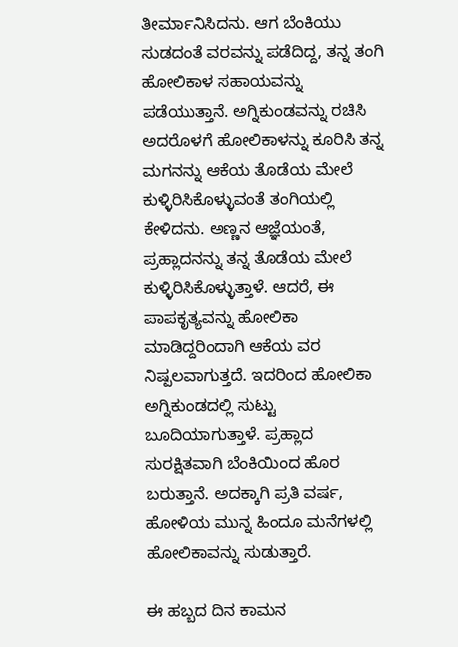ತೀರ್ಮಾನಿಸಿದನು. ಆಗ ಬೆಂಕಿಯು ಸುಡದಂತೆ ವರವನ್ನು ಪಡೆದಿದ್ದ, ತನ್ನ ತಂಗಿ ಹೋಲಿಕಾಳ ಸಹಾಯವನ್ನು ಪಡೆಯುತ್ತಾನೆ. ಅಗ್ನಿಕುಂಡವನ್ನು ರಚಿಸಿ ಅದರೊಳಗೆ ಹೋಲಿಕಾಳನ್ನು ಕೂರಿಸಿ ತನ್ನ ಮಗನನ್ನು ಆಕೆಯ ತೊಡೆಯ ಮೇಲೆ ಕುಳ್ಳಿರಿಸಿಕೊಳ್ಳುವಂತೆ ತಂಗಿಯಲ್ಲಿ ಕೇಳಿದನು. ಅಣ್ಣನ ಆಜ್ಞೆಯಂತೆ, ಪ್ರಹ್ಲಾದನನ್ನು ತನ್ನ ತೊಡೆಯ ಮೇಲೆ ಕುಳ್ಳಿರಿಸಿಕೊಳ್ಳುತ್ತಾಳೆ. ಆದರೆ, ಈ ಪಾಪಕೃತ್ಯವನ್ನು ಹೋಲಿಕಾ ಮಾಡಿದ್ದರಿಂದಾಗಿ ಆಕೆಯ ವರ ನಿಷ್ಪಲವಾಗುತ್ತದೆ. ಇದರಿಂದ ಹೋಲಿಕಾ ಅಗ್ನಿಕುಂಡದಲ್ಲಿ ಸುಟ್ಟು ಬೂದಿಯಾಗುತ್ತಾಳೆ. ಪ್ರಹ್ಲಾದ ಸುರಕ್ಷಿತವಾಗಿ ಬೆಂಕಿಯಿಂದ ಹೊರ ಬರುತ್ತಾನೆ. ಅದಕ್ಕಾಗಿ ಪ್ರತಿ ವರ್ಷ, ಹೋಳಿಯ ಮುನ್ನ ಹಿಂದೂ ಮನೆಗಳಲ್ಲಿ ಹೋಲಿಕಾವನ್ನು ಸುಡುತ್ತಾರೆ.

ಈ ಹಬ್ಬದ ದಿನ ಕಾಮನ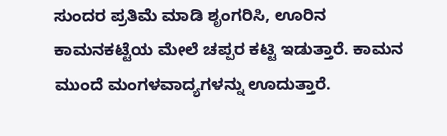ಸುಂದರ ಪ್ರತಿಮೆ ಮಾಡಿ ಶೃಂಗರಿಸಿ, ಊರಿನ ಕಾಮನಕಟ್ಟೆಯ ಮೇಲೆ ಚಪ್ಪರ ಕಟ್ಟಿ ಇಡುತ್ತಾರೆ. ಕಾಮನ ಮುಂದೆ ಮಂಗಳವಾದ್ಯಗಳನ್ನು ಊದುತ್ತಾರೆ.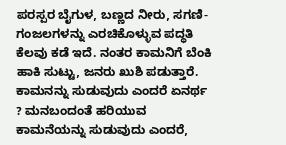ಪರಸ್ಪರ ಬೈಗುಳ, ಬಣ್ಣದ ನೀರು, ಸಗಣಿ- ಗಂಜಲಗಳನ್ನು ಎರಚಿಕೊಳ್ಳುವ ಪದ್ಧತಿ ಕೆಲವು ಕಡೆ ಇದೆ. ನಂತರ ಕಾಮನಿಗೆ ಬೆಂಕಿ ಹಾಕಿ ಸುಟ್ಟು, ಜನರು ಖುಶಿ ಪಡುತ್ತಾರೆ. ಕಾಮನನ್ನು ಸುಡುವುದು ಎಂದರೆ ಏನರ್ಥ ? ಮನಬಂದಂತೆ ಹರಿಯುವ ಕಾಮನೆಯನ್ನು ಸುಡುವುದು ಎಂದರೆ,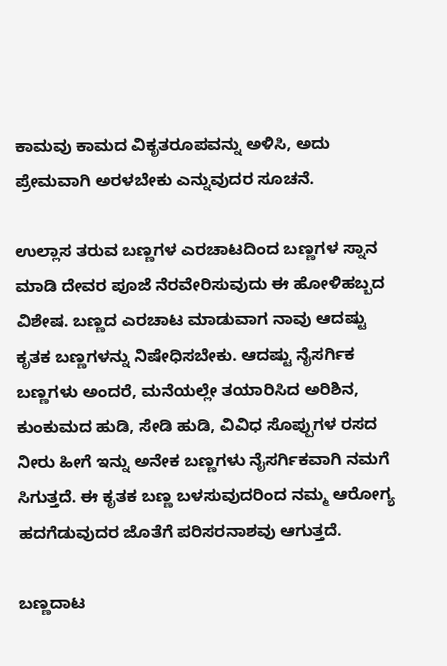ಕಾಮವು ಕಾಮದ ವಿಕೃತರೂಪವನ್ನು ಅಳಿಸಿ, ಅದು ಪ್ರೇಮವಾಗಿ ಅರಳಬೇಕು ಎನ್ನುವುದರ ಸೂಚನೆ.

ಉಲ್ಲಾಸ ತರುವ ಬಣ್ಣಗಳ ಎರಚಾಟದಿಂದ ಬಣ್ಣಗಳ ಸ್ನಾನ ಮಾಡಿ ದೇವರ ಪೂಜೆ ನೆರವೇರಿಸುವುದು ಈ ಹೋಳಿಹಬ್ಬದ ವಿಶೇಷ. ಬಣ್ಣದ ಎರಚಾಟ ಮಾಡುವಾಗ ನಾವು ಆದಷ್ಟು ಕೃತಕ ಬಣ್ಣಗಳನ್ನು ನಿಷೇಧಿಸಬೇಕು. ಆದಷ್ಟು ನೈಸರ್ಗಿಕ ಬಣ್ಣಗಳು ಅಂದರೆ, ಮನೆಯಲ್ಲೇ ತಯಾರಿಸಿದ ಅರಿಶಿನ, ಕುಂಕುಮದ ಹುಡಿ, ಸೇಡಿ ಹುಡಿ, ವಿವಿಧ ಸೊಪ್ಪುಗಳ ರಸದ ನೀರು ಹೀಗೆ ಇನ್ನು ಅನೇಕ ಬಣ್ಣಗಳು ನೈಸರ್ಗಿಕವಾಗಿ ನಮಗೆ ಸಿಗುತ್ತದೆ. ಈ ಕೃತಕ ಬಣ್ಣ ಬಳಸುವುದರಿಂದ ನಮ್ಮ ಆರೋಗ್ಯ ಹದಗೆಡುವುದರ ಜೊತೆಗೆ ಪರಿಸರನಾಶವು ಆಗುತ್ತದೆ.

ಬಣ್ಣದಾಟ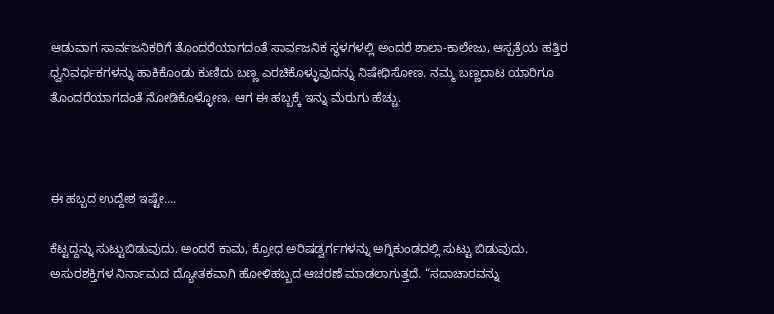ಆಡುವಾಗ ಸಾರ್ವಜನಿಕರಿಗೆ ತೊಂದರೆಯಾಗದಂತೆ ಸಾರ್ವಜನಿಕ ಸ್ಥಳಗಳಲ್ಲಿ ಅಂದರೆ ಶಾಲಾ-ಕಾಲೇಜು, ಆಸ್ಪತ್ರೆಯ ಹತ್ತಿರ ಧ್ವನಿವರ್ಧಕಗಳನ್ನು ಹಾಕಿಕೊಂಡು ಕುಣಿದು ಬಣ್ಣ ಎರಚಿಕೊಳ್ಳುವುದನ್ನು ನಿಷೇಧಿಸೋಣ. ನಮ್ಮ ಬಣ್ಣದಾಟ ಯಾರಿಗೂ ತೊಂದರೆಯಾಗದಂತೆ ನೋಡಿಕೊಳ್ಳೋಣ. ಆಗ ಈ ಹಬ್ಬಕ್ಕೆ ಇನ್ನು ಮೆರುಗು ಹೆಚ್ಚು.



ಈ ಹಬ್ಬದ ಉದ್ದೇಶ ಇಷ್ಟೇ….

ಕೆಟ್ಟದ್ದನ್ನು ಸುಟ್ಟುಬಿಡುವುದು. ಅಂದರೆ ಕಾಮ, ಕ್ರೋಧ ಅರಿಷಡ್ವರ್ಗಗಳನ್ನು ಅಗ್ನಿಕುಂಡದಲ್ಲಿ ಸುಟ್ಟು ಬಿಡುವುದು. ಅಸುರಶಕ್ತಿಗಳ ನಿರ್ನಾಮದ ದ್ಯೋತಕವಾಗಿ ಹೋಳಿಹಬ್ಬದ ಆಚರಣೆ ಮಾಡಲಾಗುತ್ತದೆ. “ಸದಾಚಾರವನ್ನು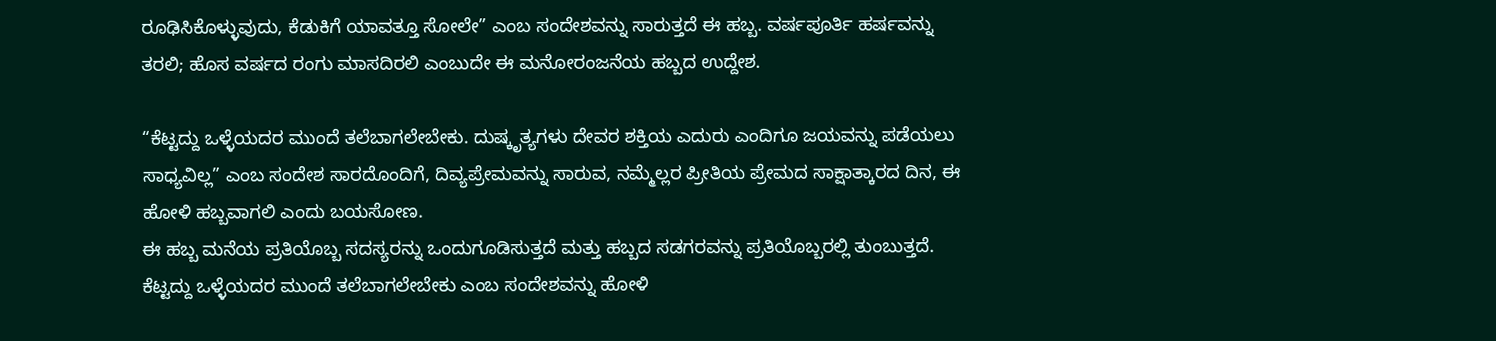ರೂಢಿಸಿಕೊಳ್ಳುವುದು, ಕೆಡುಕಿಗೆ ಯಾವತ್ತೂ ಸೋಲೇ” ಎಂಬ ಸಂದೇಶವನ್ನು ಸಾರುತ್ತದೆ ಈ ಹಬ್ಬ. ವರ್ಷಪೂರ್ತಿ ಹರ್ಷವನ್ನು ತರಲಿ; ಹೊಸ ವರ್ಷದ ರಂಗು ಮಾಸದಿರಲಿ ಎಂಬುದೇ ಈ ಮನೋರಂಜನೆಯ ಹಬ್ಬದ ಉದ್ದೇಶ.

“ಕೆಟ್ಟದ್ದು ಒಳ್ಳೆಯದರ ಮುಂದೆ ತಲೆಬಾಗಲೇಬೇಕು. ದುಷ್ಕೃತ್ಯಗಳು ದೇವರ ಶಕ್ತಿಯ ಎದುರು ಎಂದಿಗೂ ಜಯವನ್ನು ಪಡೆಯಲು ಸಾಧ್ಯವಿಲ್ಲ” ಎಂಬ ಸಂದೇಶ ಸಾರದೊಂದಿಗೆ, ದಿವ್ಯಪ್ರೇಮವನ್ನು ಸಾರುವ, ನಮ್ಮೆಲ್ಲರ ಪ್ರೀತಿಯ ಪ್ರೇಮದ ಸಾಕ್ಷಾತ್ಕಾರದ ದಿನ, ಈ ಹೋಳಿ ಹಬ್ಬವಾಗಲಿ ಎಂದು ಬಯಸೋಣ.
ಈ ಹಬ್ಬ ಮನೆಯ ಪ್ರತಿಯೊಬ್ಬ ಸದಸ್ಯರನ್ನು ಒಂದುಗೂಡಿಸುತ್ತದೆ ಮತ್ತು ಹಬ್ಬದ ಸಡಗರವನ್ನು ಪ್ರತಿಯೊಬ್ಬರಲ್ಲಿ ತುಂಬುತ್ತದೆ. ಕೆಟ್ಟದ್ದು ಒಳ್ಳೆಯದರ ಮುಂದೆ ತಲೆಬಾಗಲೇಬೇಕು ಎಂಬ ಸಂದೇಶವನ್ನು ಹೋಳಿ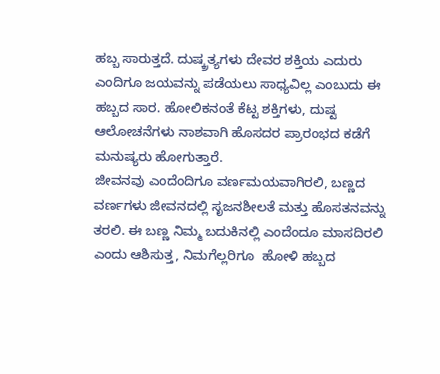ಹಬ್ಬ ಸಾರುತ್ತದೆ. ದುಷ್ಕ್ರತ್ಯಗಳು ದೇವರ ಶಕ್ತಿಯ ಎದುರು ಎಂದಿಗೂ ಜಯವನ್ನು ಪಡೆಯಲು ಸಾಧ್ಯವಿಲ್ಲ ಎಂಬುದು ಈ ಹಬ್ಬದ ಸಾರ. ಹೋಲಿಕನಂತೆ ಕೆಟ್ಟ ಶಕ್ತಿಗಳು, ದುಷ್ಟ ಆಲೋಚನೆಗಳು ನಾಶವಾಗಿ ಹೊಸದರ ಪ್ರಾರಂಭದ ಕಡೆಗೆ ಮನುಷ್ಯರು ಹೋಗುತ್ತಾರೆ.
ಜೀವನವು ಎಂದೆಂದಿಗೂ ವರ್ಣಮಯವಾಗಿರಲಿ, ಬಣ್ಣದ ವರ್ಣಗಳು ಜೀವನದಲ್ಲಿ ಸೃಜನಶೀಲತೆ ಮತ್ತು ಹೊಸತನವನ್ನು ತರಲಿ. ಈ ಬಣ್ಣ ನಿಮ್ಮ ಬದುಕಿನಲ್ಲಿ ಎಂದೆಂದೂ ಮಾಸದಿರಲಿ ಎಂದು ಆಶಿಸುತ್ತ, ನಿಮಗೆಲ್ಲರಿಗೂ  ಹೋಳಿ ಹಬ್ಬದ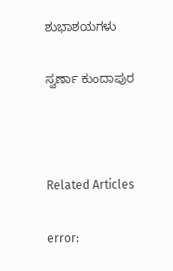ಶುಭಾಶಯಗಳು

ಸ್ವರ್ಣಾ ಕುಂದಾಪುರ



Related Articles

error: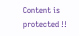Content is protected !!